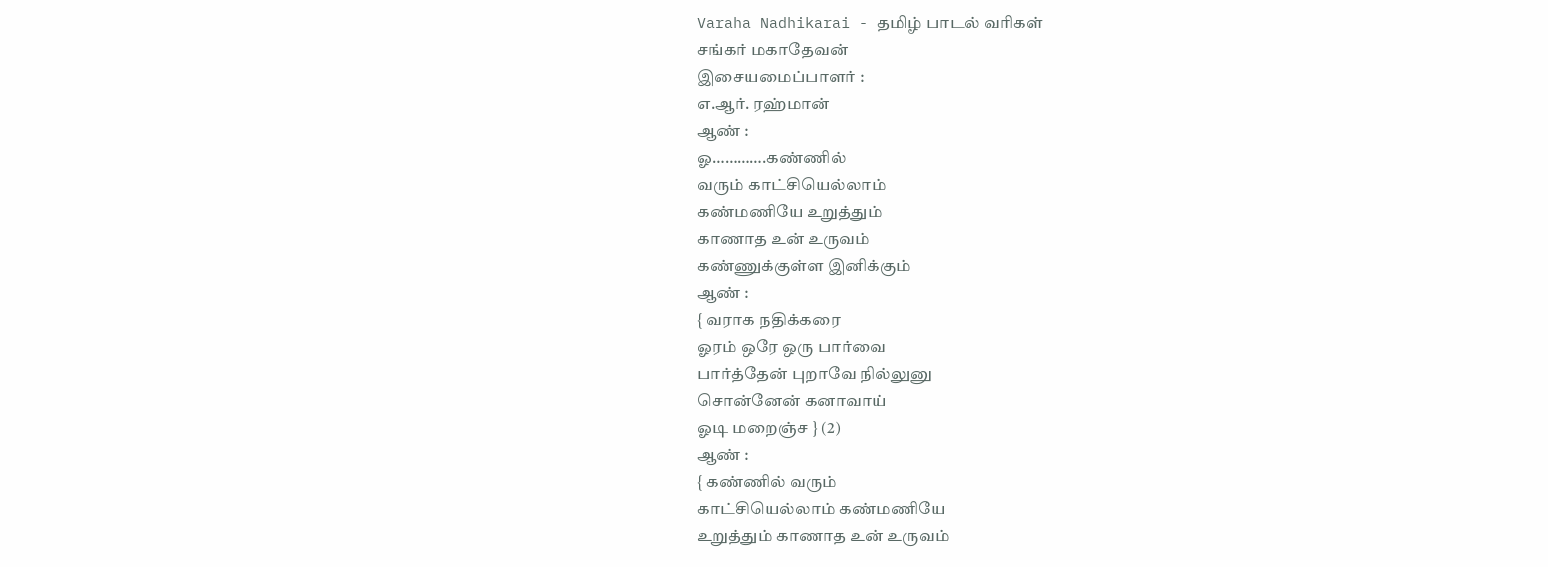Varaha Nadhikarai - தமிழ் பாடல் வரிகள்
சங்கர் மகாதேவன்
இசையமைப்பாளர் :
எ.ஆர். ரஹ்மான்
ஆண் :
ஓ………….கண்ணில்
வரும் காட்சியெல்லாம்
கண்மணியே உறுத்தும்
காணாத உன் உருவம்
கண்ணுக்குள்ள இனிக்கும்
ஆண் :
{ வராக நதிக்கரை
ஓரம் ஒரே ஒரு பார்வை
பார்த்தேன் புறாவே நில்லுனு
சொன்னேன் கனாவாய்
ஓடி மறைஞ்ச } (2)
ஆண் :
{ கண்ணில் வரும்
காட்சியெல்லாம் கண்மணியே
உறுத்தும் காணாத உன் உருவம்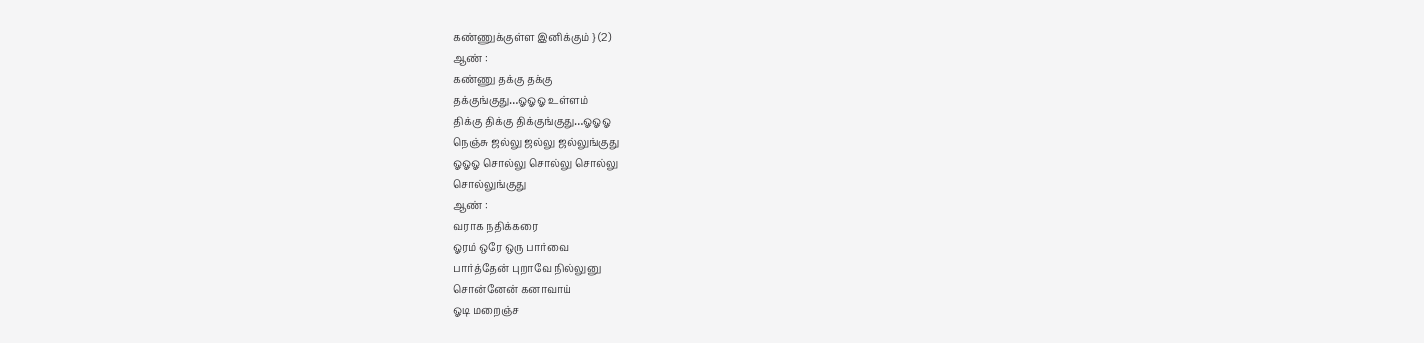கண்ணுக்குள்ள இனிக்கும் } (2)
ஆண் :
கண்ணு தக்கு தக்கு
தக்குங்குது…ஓஓஓ உள்ளம்
திக்கு திக்கு திக்குங்குது…ஓஓஓ
நெஞ்சு ஜல்லு ஜல்லு ஜல்லுங்குது
ஓஓஓ சொல்லு சொல்லு சொல்லு
சொல்லுங்குது
ஆண் :
வராக நதிக்கரை
ஓரம் ஒரே ஒரு பார்வை
பார்த்தேன் புறாவே நில்லுனு
சொன்னேன் கனாவாய்
ஓடி மறைஞ்ச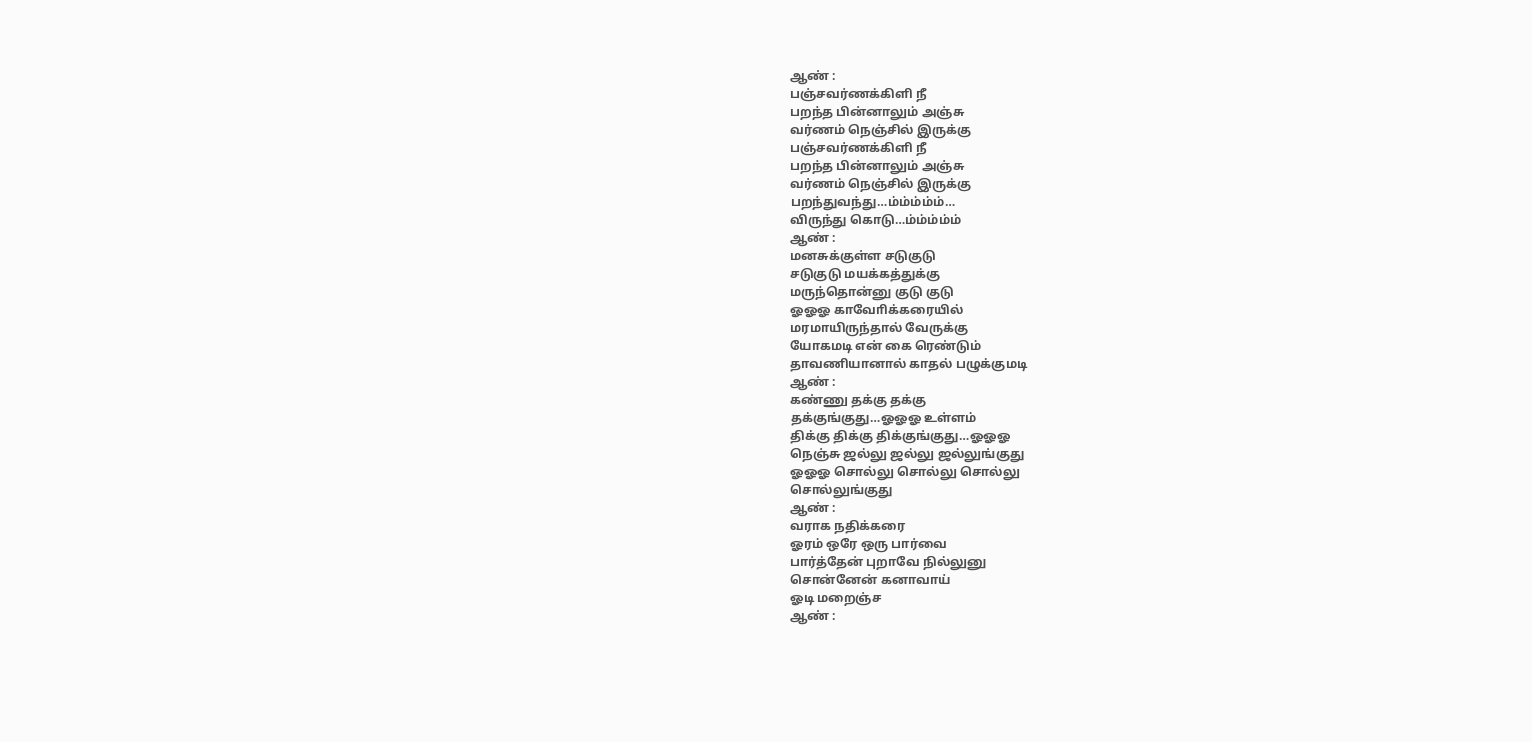ஆண் :
பஞ்சவர்ணக்கிளி நீ
பறந்த பின்னாலும் அஞ்சு
வர்ணம் நெஞ்சில் இருக்கு
பஞ்சவர்ணக்கிளி நீ
பறந்த பின்னாலும் அஞ்சு
வர்ணம் நெஞ்சில் இருக்கு
பறந்துவந்து…ம்ம்ம்ம்ம்…
விருந்து கொடு…ம்ம்ம்ம்ம்
ஆண் :
மனசுக்குள்ள சடுகுடு
சடுகுடு மயக்கத்துக்கு
மருந்தொன்னு குடு குடு
ஓஓஓ காவோிக்கரையில்
மரமாயிருந்தால் வேருக்கு
யோகமடி என் கை ரெண்டும்
தாவணியானால் காதல் பழுக்குமடி
ஆண் :
கண்ணு தக்கு தக்கு
தக்குங்குது…ஓஓஓ உள்ளம்
திக்கு திக்கு திக்குங்குது…ஓஓஓ
நெஞ்சு ஜல்லு ஜல்லு ஜல்லுங்குது
ஓஓஓ சொல்லு சொல்லு சொல்லு
சொல்லுங்குது
ஆண் :
வராக நதிக்கரை
ஓரம் ஒரே ஒரு பார்வை
பார்த்தேன் புறாவே நில்லுனு
சொன்னேன் கனாவாய்
ஓடி மறைஞ்ச
ஆண் :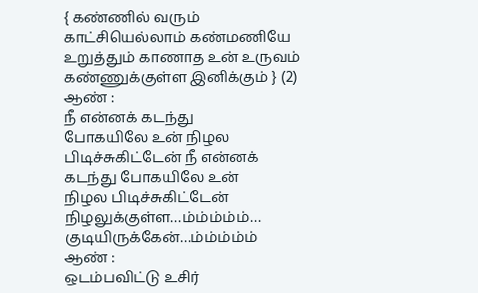{ கண்ணில் வரும்
காட்சியெல்லாம் கண்மணியே
உறுத்தும் காணாத உன் உருவம்
கண்ணுக்குள்ள இனிக்கும் } (2)
ஆண் :
நீ என்னக் கடந்து
போகயிலே உன் நிழல
பிடிச்சுகிட்டேன் நீ என்னக்
கடந்து போகயிலே உன்
நிழல பிடிச்சுகிட்டேன்
நிழலுக்குள்ள…ம்ம்ம்ம்ம்…
குடியிருக்கேன்…ம்ம்ம்ம்ம்
ஆண் :
ஒடம்பவிட்டு உசிர்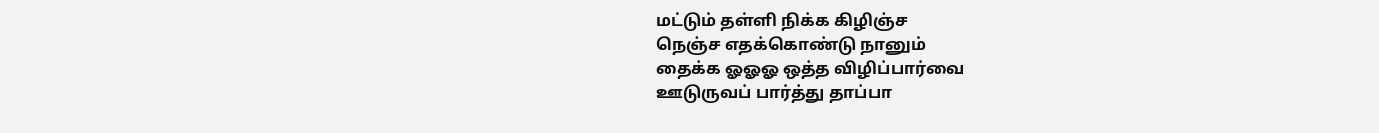மட்டும் தள்ளி நிக்க கிழிஞ்ச
நெஞ்ச எதக்கொண்டு நானும்
தைக்க ஓஓஓ ஒத்த விழிப்பார்வை
ஊடுருவப் பார்த்து தாப்பா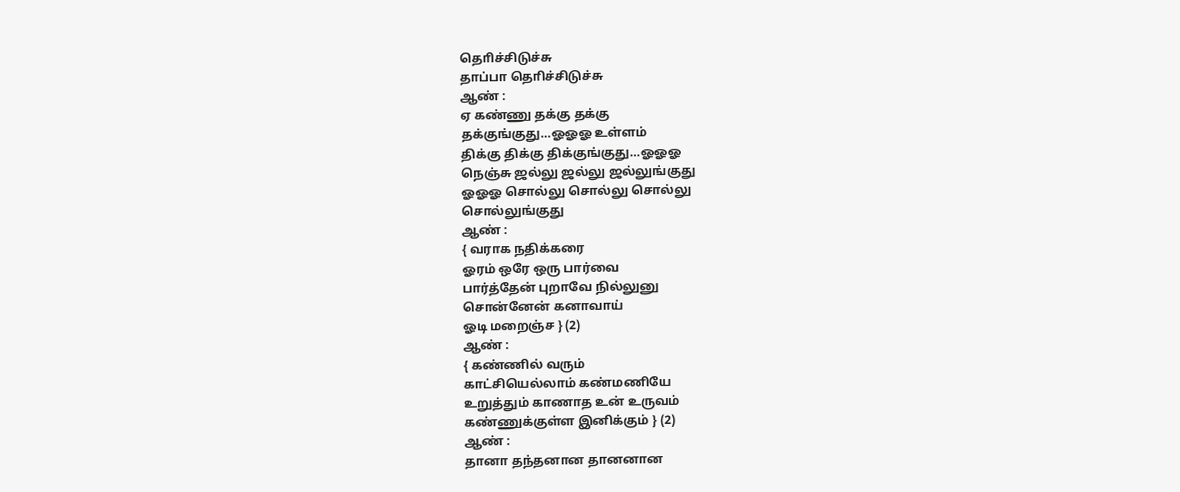தொிச்சிடுச்சு
தாப்பா தொிச்சிடுச்சு
ஆண் :
ஏ கண்ணு தக்கு தக்கு
தக்குங்குது…ஓஓஓ உள்ளம்
திக்கு திக்கு திக்குங்குது…ஓஓஓ
நெஞ்சு ஜல்லு ஜல்லு ஜல்லுங்குது
ஓஓஓ சொல்லு சொல்லு சொல்லு
சொல்லுங்குது
ஆண் :
{ வராக நதிக்கரை
ஓரம் ஒரே ஒரு பார்வை
பார்த்தேன் புறாவே நில்லுனு
சொன்னேன் கனாவாய்
ஓடி மறைஞ்ச } (2)
ஆண் :
{ கண்ணில் வரும்
காட்சியெல்லாம் கண்மணியே
உறுத்தும் காணாத உன் உருவம்
கண்ணுக்குள்ள இனிக்கும் } (2)
ஆண் :
தானா தந்தனான தானனான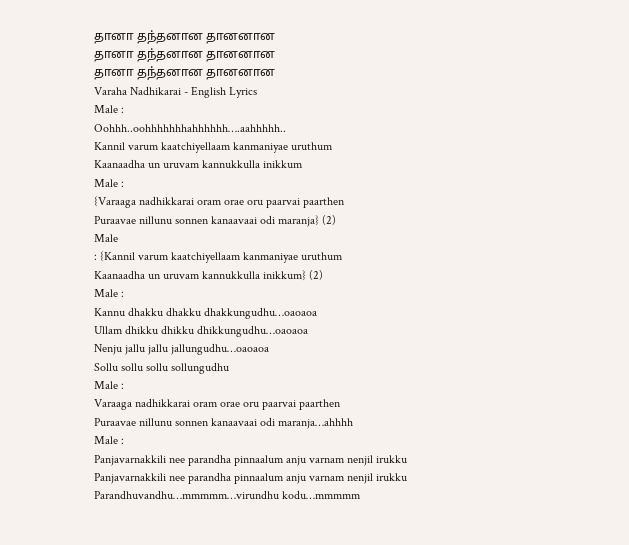தானா தந்தனான தானனான
தானா தந்தனான தானனான
தானா தந்தனான தானனான
Varaha Nadhikarai - English Lyrics
Male :
Oohhh..oohhhhhhhahhhhhh….aahhhhh..
Kannil varum kaatchiyellaam kanmaniyae uruthum
Kaanaadha un uruvam kannukkulla inikkum
Male :
{Varaaga nadhikkarai oram orae oru paarvai paarthen
Puraavae nillunu sonnen kanaavaai odi maranja} (2)
Male
: {Kannil varum kaatchiyellaam kanmaniyae uruthum
Kaanaadha un uruvam kannukkulla inikkum} (2)
Male :
Kannu dhakku dhakku dhakkungudhu…oaoaoa
Ullam dhikku dhikku dhikkungudhu…oaoaoa
Nenju jallu jallu jallungudhu…oaoaoa
Sollu sollu sollu sollungudhu
Male :
Varaaga nadhikkarai oram orae oru paarvai paarthen
Puraavae nillunu sonnen kanaavaai odi maranja…ahhhh
Male :
Panjavarnakkili nee parandha pinnaalum anju varnam nenjil irukku
Panjavarnakkili nee parandha pinnaalum anju varnam nenjil irukku
Parandhuvandhu…mmmmm…virundhu kodu…mmmmm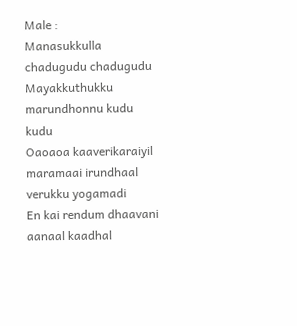Male :
Manasukkulla chadugudu chadugudu
Mayakkuthukku marundhonnu kudu kudu
Oaoaoa kaaverikaraiyil maramaai irundhaal verukku yogamadi
En kai rendum dhaavani aanaal kaadhal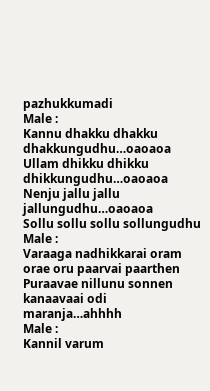pazhukkumadi
Male :
Kannu dhakku dhakku dhakkungudhu…oaoaoa
Ullam dhikku dhikku dhikkungudhu…oaoaoa
Nenju jallu jallu jallungudhu…oaoaoa
Sollu sollu sollu sollungudhu
Male :
Varaaga nadhikkarai oram orae oru paarvai paarthen
Puraavae nillunu sonnen kanaavaai odi maranja…ahhhh
Male :
Kannil varum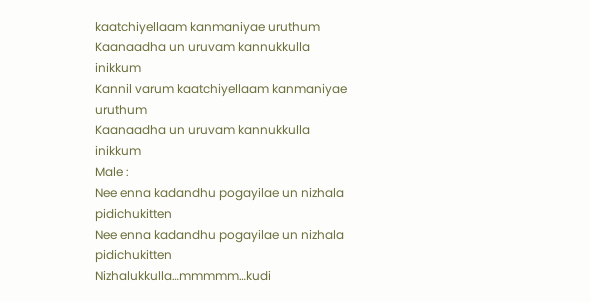kaatchiyellaam kanmaniyae uruthum
Kaanaadha un uruvam kannukkulla inikkum
Kannil varum kaatchiyellaam kanmaniyae uruthum
Kaanaadha un uruvam kannukkulla inikkum
Male :
Nee enna kadandhu pogayilae un nizhala pidichukitten
Nee enna kadandhu pogayilae un nizhala pidichukitten
Nizhalukkulla…mmmmm…kudi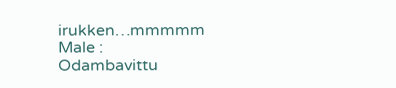irukken…mmmmm
Male :
Odambavittu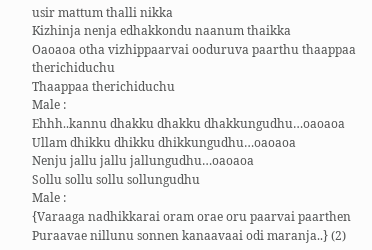usir mattum thalli nikka
Kizhinja nenja edhakkondu naanum thaikka
Oaoaoa otha vizhippaarvai ooduruva paarthu thaappaa therichiduchu
Thaappaa therichiduchu
Male :
Ehhh..kannu dhakku dhakku dhakkungudhu…oaoaoa
Ullam dhikku dhikku dhikkungudhu…oaoaoa
Nenju jallu jallu jallungudhu…oaoaoa
Sollu sollu sollu sollungudhu
Male :
{Varaaga nadhikkarai oram orae oru paarvai paarthen
Puraavae nillunu sonnen kanaavaai odi maranja..} (2)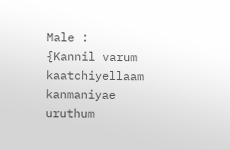Male :
{Kannil varum kaatchiyellaam kanmaniyae uruthum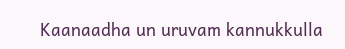Kaanaadha un uruvam kannukkulla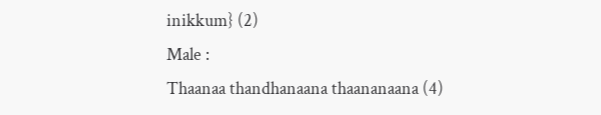inikkum} (2)
Male :
Thaanaa thandhanaana thaananaana (4)